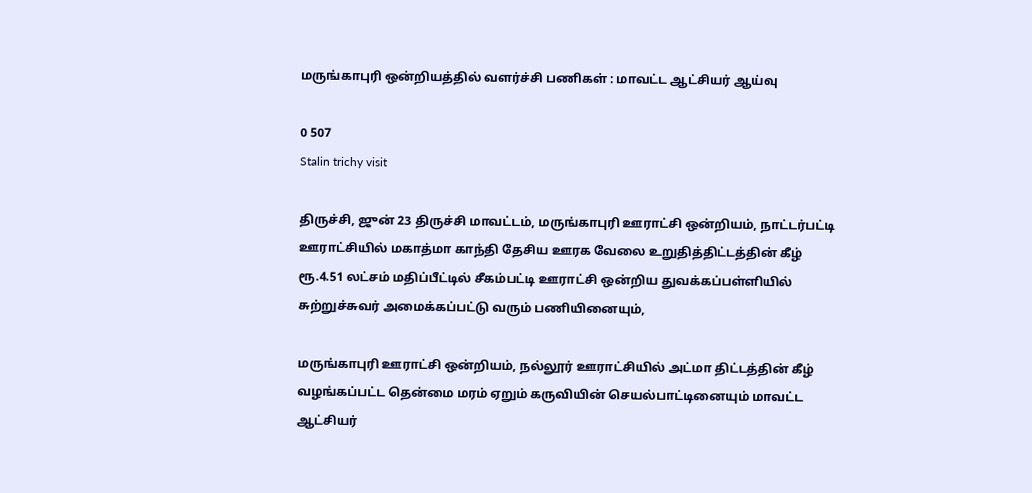மருங்காபுரி ஒன்றியத்தில் வளர்ச்சி பணிகள் : மாவட்ட ஆட்சியர் ஆய்வு

0 507
Stalin trichy visit

திருச்சி, ஜுன் 23 திருச்சி மாவட்டம், மருங்காபுரி ஊராட்சி ஒன்றியம், நாட்டர்பட்டி ஊராட்சியில் மகாத்மா காந்தி தேசிய ஊரக வேலை உறுதித்திட்டத்தின் கீழ் ரூ.4.51 லட்சம் மதிப்பீட்டில் சீகம்பட்டி ஊராட்சி ஒன்றிய துவக்கப்பள்ளியில் சுற்றுச்சுவர் அமைக்கப்பட்டு வரும் பணியினையும்,

மருங்காபுரி ஊராட்சி ஒன்றியம், நல்லூர் ஊராட்சியில் அட்மா திட்டத்தின் கீழ் வழங்கப்பட்ட தென்மை மரம் ஏறும் கருவியின் செயல்பாட்டினையும் மாவட்ட ஆட்சியர்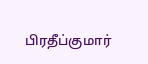பிரதீப்குமார்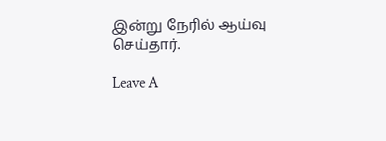இன்று நேரில் ஆய்வு செய்தார்.

Leave A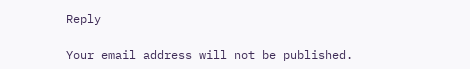Reply

Your email address will not be published.